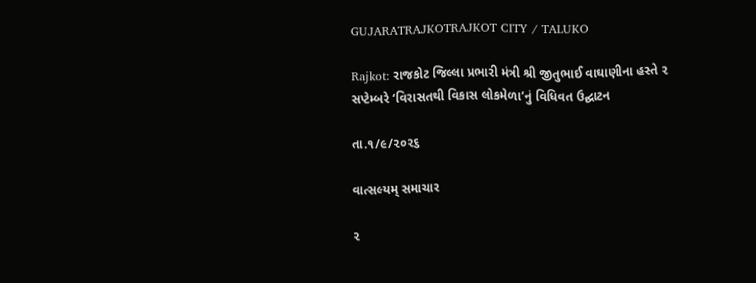GUJARATRAJKOTRAJKOT CITY / TALUKO

Rajkot: રાજકોટ જિલ્લા પ્રભારી મંત્રી શ્રી જીતુભાઈ વાઘાણીના હસ્તે ૨ સપ્ટેમ્બરે ‘વિરાસતથી વિકાસ લોકમેળા’નું વિધિવત ઉદ્ઘાટન

તા.૧/૯/૨૦૨૬

વાત્સલ્યમ્ સમાચાર

૨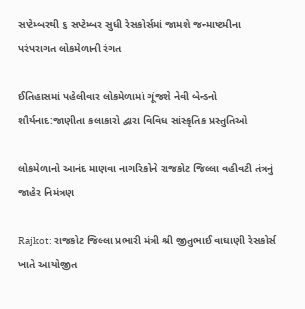સપ્ટેમ્બરથી ૬ સપ્ટેમ્બર સુધી રેસકોર્સમાં જામશે જન્માષ્ટમીના પરંપરાગત લોકમેળાની રંગત

ઈતિહાસમાં પહેલીવાર લોકમેળામાં ગૂંજશે નેવી બેન્ડનો શૌર્યનાદ:જાણીતા કલાકારો દ્વારા વિવિધ સાંસ્કૃતિક પ્રસ્તુતિઓ

લોકમેળાનો આનંદ માણવા નાગરિકોને રાજકોટ જિલ્લા વહીવટી તંત્રનું જાહેર નિમંત્રણ

Rajkot: રાજકોટ જિલ્લા પ્રભારી મંત્રી શ્રી જીતુભાઈ વાઘાણી રેસકોર્સ ખાતે આયોજીત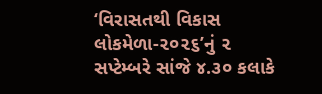‘વિરાસતથી વિકાસ લોકમેળા-૨૦૨૬’નું ૨ સપ્ટેમ્બરે સાંજે ૪.૩૦ કલાકે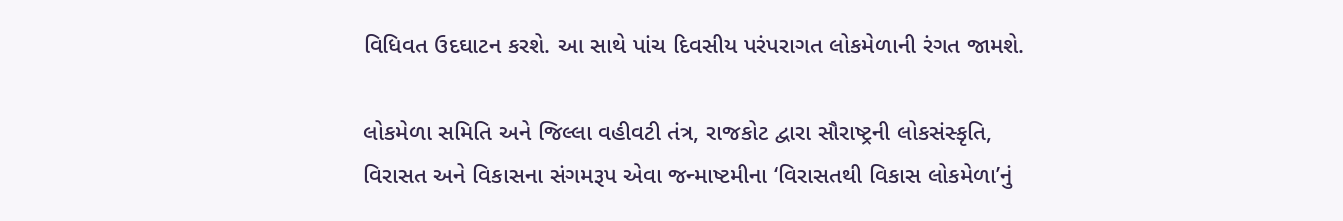વિધિવત ઉદઘાટન કરશે. આ સાથે પાંચ દિવસીય પરંપરાગત લોકમેળાની રંગત જામશે.

લોકમેળા સમિતિ અને જિલ્લા વહીવટી તંત્ર, રાજકોટ દ્વારા સૌરાષ્ટ્રની લોકસંસ્કૃતિ, વિરાસત અને વિકાસના સંગમરૂપ એવા જન્માષ્ટમીના ‘વિરાસતથી વિકાસ લોકમેળા’નું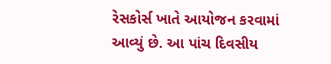રેસકોર્સ ખાતે આયોજન કરવામાં આવ્યું છે. આ પાંચ દિવસીય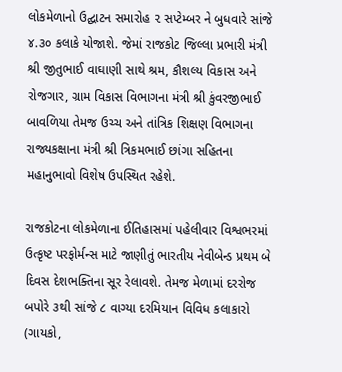લોકમેળાનો ઉદ્ઘાટન સમારોહ ૨ સપ્ટેમ્બર ને બુધવારે સાંજે ૪.૩૦ કલાકે યોજાશે. જેમાં રાજકોટ જિલ્લા પ્રભારી મંત્રી શ્રી જીતુભાઈ વાઘાણી સાથે શ્રમ, કૌશલ્ય વિકાસ અને રોજગાર, ગ્રામ વિકાસ વિભાગના મંત્રી શ્રી કુંવરજીભાઈ બાવળિયા તેમજ ઉચ્ચ અને તાંત્રિક શિક્ષણ વિભાગના રાજ્યકક્ષાના મંત્રી શ્રી ત્રિકમભાઈ છાંગા સહિતના મહાનુભાવો વિશેષ ઉપસ્થિત રહેશે.

રાજકોટના લોકમેળાના ઈતિહાસમાં પહેલીવાર વિશ્વભરમાં ઉત્કૃષ્ટ પરફોર્મન્સ માટે જાણીતું ભારતીય નેવીબેન્ડ પ્રથમ બે દિવસ દેશભક્તિના સૂર રેલાવશે. તેમજ મેળામાં દરરોજ બપોરે ૩થી સાંજે ૮ વાગ્યા દરમિયાન વિવિધ કલાકારો (ગાયકો,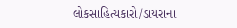લોકસાહિત્યકારો/ડાયરાના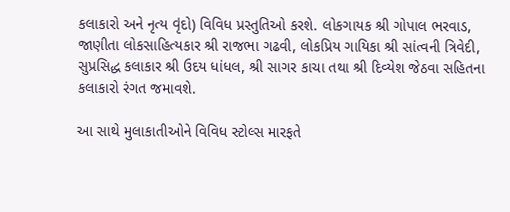કલાકારો અને નૃત્ય વૃંદો) વિવિધ પ્રસ્તુતિઓ કરશે. લોકગાયક શ્રી ગોપાલ ભરવાડ, જાણીતા લોકસાહિત્યકાર શ્રી રાજભા ગઢવી, લોકપ્રિય ગાયિકા શ્રી સાંત્વની ત્રિવેદી, સુપ્રસિદ્ધ કલાકાર શ્રી ઉદય ધાંધલ, શ્રી સાગર કાચા તથા શ્રી દિવ્યેશ જેઠવા સહિતના કલાકારો રંગત જમાવશે.

આ સાથે મુલાકાતીઓને વિવિધ સ્ટોલ્સ મારફતે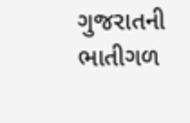ગુજરાતની ભાતીગળ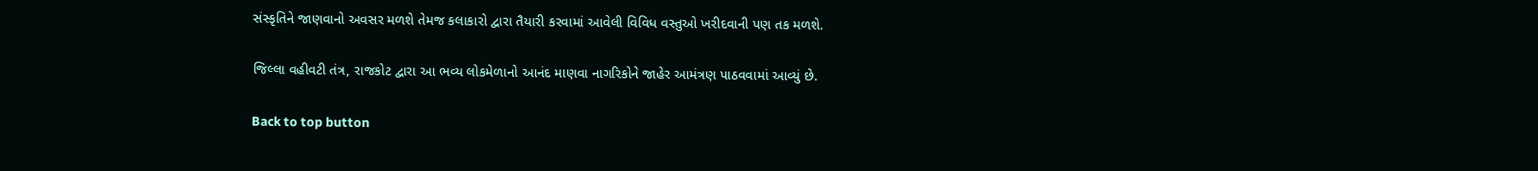સંસ્કૃતિને જાણવાનો અવસર મળશે તેમજ કલાકારો દ્વારા તૈયારી કરવામાં આવેલી વિવિધ વસ્તુઓ ખરીદવાની પણ તક મળશે.

જિલ્લા વહીવટી તંત્ર, રાજકોટ દ્વારા આ ભવ્ય લોકમેળાનો આનંદ માણવા નાગરિકોને જાહેર આમંત્રણ પાઠવવામાં આવ્યું છે.

Back to top button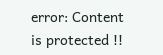error: Content is protected !!